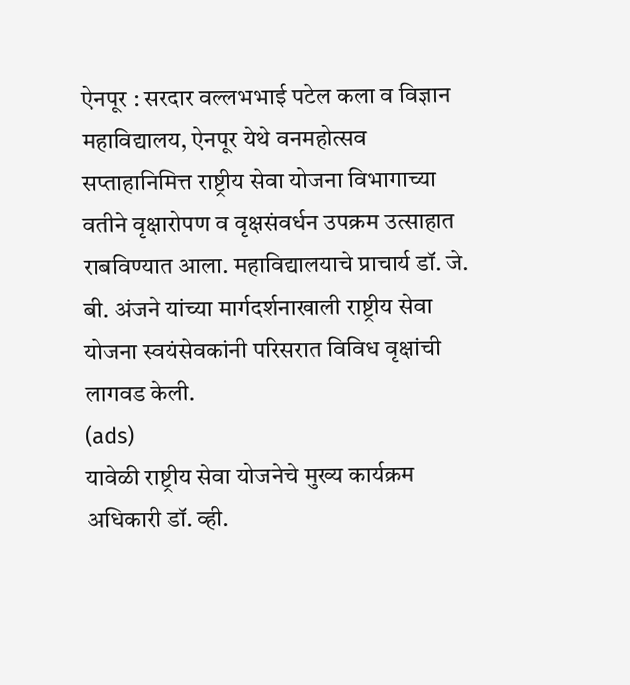ऐनपूर : सरदार वल्लभभाई पटेल कला व विज्ञान महाविद्यालय, ऐनपूर येथे वनमहोत्सव सप्ताहानिमित्त राष्ट्रीय सेवा योजना विभागाच्या वतीने वृक्षारोपण व वृक्षसंवर्धन उपक्रम उत्साहात राबविण्यात आला. महाविद्यालयाचे प्राचार्य डॉ. जे. बी. अंजने यांच्या मार्गदर्शनाखाली राष्ट्रीय सेवा योजना स्वयंसेवकांनी परिसरात विविध वृक्षांची लागवड केली.
(ads)
यावेळी राष्ट्रीय सेवा योजनेचे मुख्य कार्यक्रम अधिकारी डॉ. व्ही.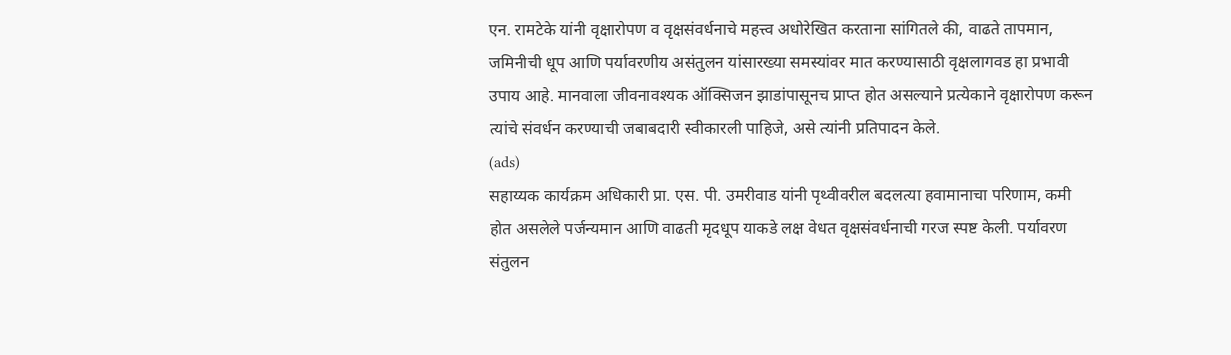एन. रामटेके यांनी वृक्षारोपण व वृक्षसंवर्धनाचे महत्त्व अधोरेखित करताना सांगितले की, वाढते तापमान, जमिनीची धूप आणि पर्यावरणीय असंतुलन यांसारख्या समस्यांवर मात करण्यासाठी वृक्षलागवड हा प्रभावी उपाय आहे. मानवाला जीवनावश्यक ऑक्सिजन झाडांपासूनच प्राप्त होत असल्याने प्रत्येकाने वृक्षारोपण करून त्यांचे संवर्धन करण्याची जबाबदारी स्वीकारली पाहिजे, असे त्यांनी प्रतिपादन केले.
(ads)
सहाय्यक कार्यक्रम अधिकारी प्रा. एस. पी. उमरीवाड यांनी पृथ्वीवरील बदलत्या हवामानाचा परिणाम, कमी होत असलेले पर्जन्यमान आणि वाढती मृदधूप याकडे लक्ष वेधत वृक्षसंवर्धनाची गरज स्पष्ट केली. पर्यावरण संतुलन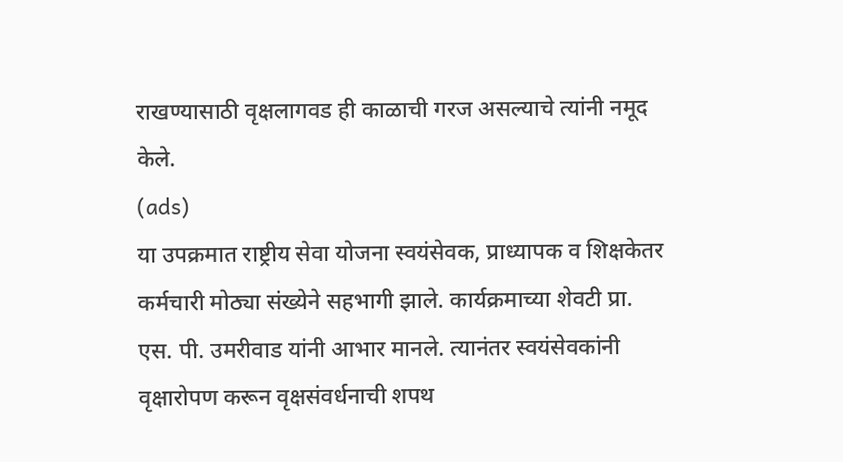राखण्यासाठी वृक्षलागवड ही काळाची गरज असल्याचे त्यांनी नमूद केले.
(ads)
या उपक्रमात राष्ट्रीय सेवा योजना स्वयंसेवक, प्राध्यापक व शिक्षकेतर कर्मचारी मोठ्या संख्येने सहभागी झाले. कार्यक्रमाच्या शेवटी प्रा. एस. पी. उमरीवाड यांनी आभार मानले. त्यानंतर स्वयंसेवकांनी वृक्षारोपण करून वृक्षसंवर्धनाची शपथ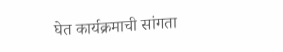घेत कार्यक्रमाची सांगता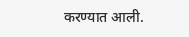करण्यात आली.